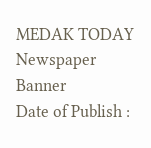MEDAK TODAY
Newspaper Banner
Date of Publish :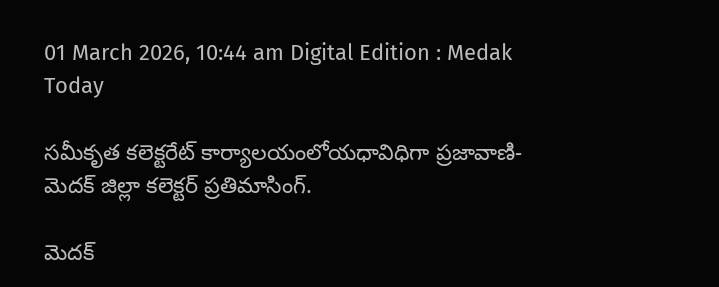01 March 2026, 10:44 am Digital Edition : Medak Today

సమీకృత కలెక్టరేట్ కార్యాలయంలోయధావిధిగా ప్రజావాణి-మెదక్ జిల్లా కలెక్టర్ ప్రతిమాసింగ్.

మెదక్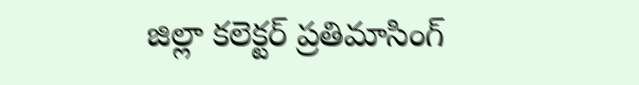జిల్లా కలెక్టర్ ప్రతిమాసింగ్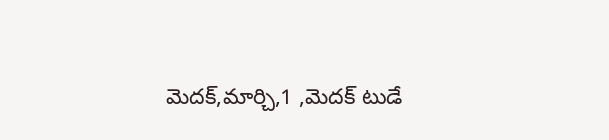మెదక్,మార్చి,1 ,మెదక్ టుడే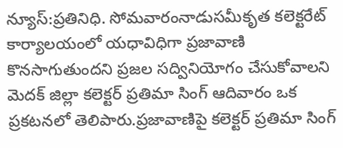న్యూస్:ప్రతినిధి. సోమవారంనాడుసమీకృత కలెక్టరేట్ కార్యాలయంలో యధావిధిగా ప్రజావాణి కొనసాగుతుందని ప్రజల సద్వినియోగం చేసుకోవాలని మెదక్ జిల్లా కలెక్టర్ ప్రతిమా సింగ్ ఆదివారం ఒక ప్రకటనలో తెలిపారు.ప్రజావాణిపై కలెక్టర్ ప్రతిమా సింగ్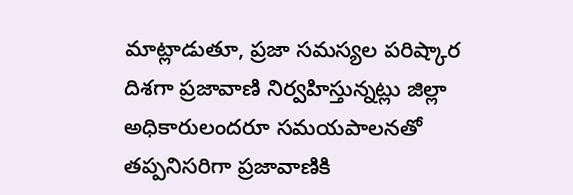మాట్లాడుతూ, ప్రజా సమస్యల పరిష్కార దిశగా ప్రజావాణి నిర్వహిస్తున్నట్లు జిల్లా అధికారులందరూ సమయపాలనతో తప్పనిసరిగా ప్రజావాణికి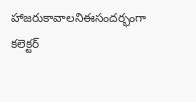హాజరుకావాలనిఈసందర్భంగా కలెక్టర్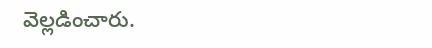వెల్లడించారు.